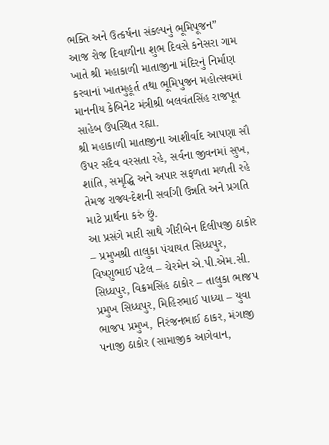ભક્તિ અને ઉત્કર્ષના સંકલ્પનું ભૂમિપૂજન”
આજ રોજ દિવાળીના શુભ દિવસે કનેસરા ગામ ખાતે શ્રી મહાકાળી માતાજીના મંદિરનું નિર્માણ કરવાનાં ખાતમુહૂર્ત તથા ભૂમિપુજન મહોત્સવમાં માનનીય કેબિનેટ મંત્રીશ્રી બલવંતસિંહ રાજપૂત સાહેબ ઉપસ્થિત રહ્યા.
શ્રી મહાકાળી માતાજીના આશીર્વાદ આપણા સૌ ઉપર સદૈવ વરસતા રહે, સર્વના જીવનમાં સુખ, શાંતિ, સમૃદ્ધિ અને અપાર સફળતા મળતી રહે તેમજ રાજ્ય-દેશની સર્વાંગી ઉન્નતિ અને પ્રગતિ માટે પ્રાર્થના કરું છું.
આ પ્રસંગે મારી સાથે ગીરીબેન દિલીપજી ઠાકોર – પ્રમુખશ્રી તાલુકા પંચાયત સિધ્ધપુર, વિષ્ણુભાઈ પટેલ – ચેરમેન એ.પી.એમ.સી. સિધ્ધપુર, વિક્રમસિંહ ઠાકોર – તાલુકા ભાજપ પ્રમુખ સિધ્ધપુર, મિહિરભાઈ પાધ્યા – યુવા ભાજપ પ્રમુખ, નિરંજનભાઈ ઠાકર, મંગાજી પનાજી ઠાકોર (સામાજીક આગેવાન,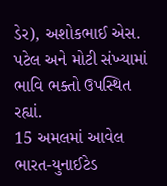ડેર), અશોકભાઈ એસ. પટેલ અને મોટી સંખ્યામાં ભાવિ ભક્તો ઉપસ્થિત રહ્યાં.
15 અમલમાં આવેલ ભારત-યુનાઈટેડ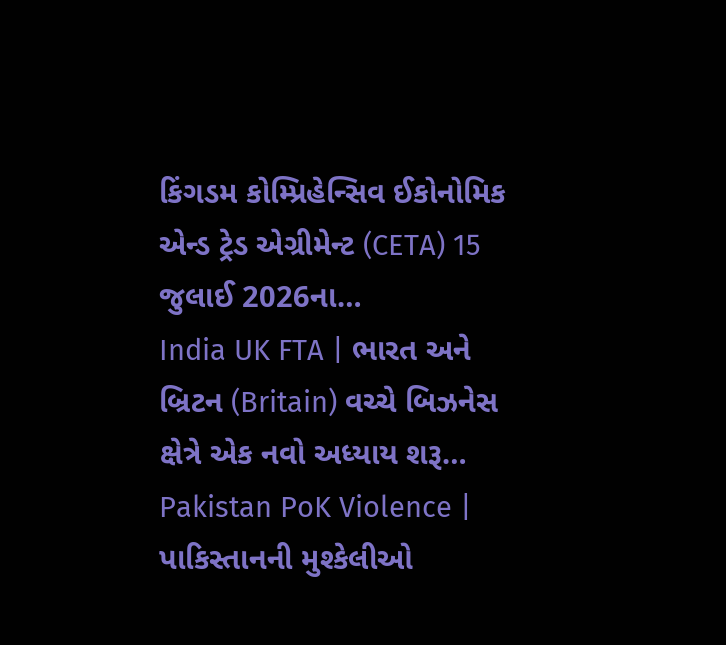કિંગડમ કોમ્પ્રિહેન્સિવ ઈકોનોમિક એન્ડ ટ્રેડ એગ્રીમેન્ટ (CETA) 15 જુલાઈ 2026ના…
India UK FTA | ભારત અને બ્રિટન (Britain) વચ્ચે બિઝનેસ ક્ષેત્રે એક નવો અધ્યાય શરૂ…
Pakistan PoK Violence | પાકિસ્તાનની મુશ્કેલીઓ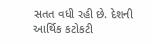સતત વધી રહી છે. દેશની આર્થિક કટોકટી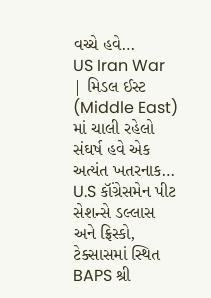વચ્ચે હવે…
US Iran War | મિડલ ઈસ્ટ (Middle East) માં ચાલી રહેલો સંઘર્ષ હવે એક અત્યંત ખતરનાક…
U.S કૉંગ્રેસમેન પીટ સેશન્સે ડલ્લાસ અને ફ્રિસ્કો, ટેક્સાસમાં સ્થિત BAPS શ્રી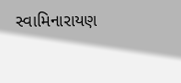સ્વામિનારાયણ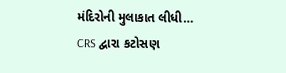મંદિરોની મુલાકાત લીધી…
CRS દ્વારા કટોસણ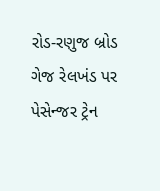રોડ-રણુજ બ્રોડ ગેજ રેલખંડ પર પેસેન્જર ટ્રેન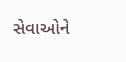સેવાઓને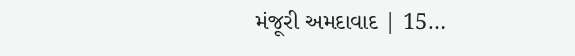મંજૂરી અમદાવાદ | 15…